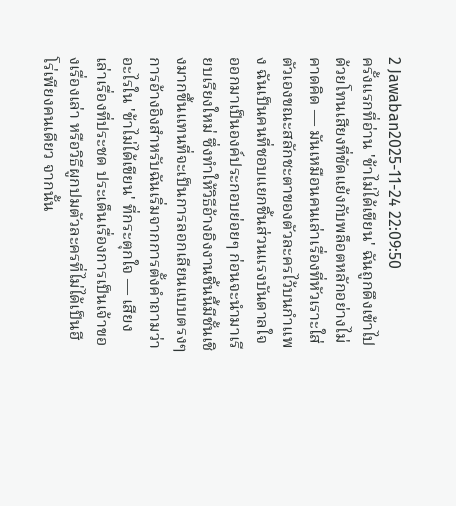2 Jawaban2025-11-24 22:09:50
ครั้งแรกที่อ่าน 'ข้าไม่ได้เขียน' ฉันถูกดึงเข้าไปด้วยโทนเสียงที่ขัดแย้งกับพล็อตหลักอย่างไม่คาดคิด — มันเหมือนคนเล่าเรื่องที่หัวเราะใส่ตัวเองขณะสลักชะตาของตัวละครไว้บนกำแพง ฉันเป็นคนที่ชอบแยกชิ้นส่วนแรงบันดาลใจออกมาเป็นองค์ประกอบย่อยๆ ก่อนจะนำมาเรียบเรียงใหม่ ซึ่งทำให้วิธีอ้างอิงงานชิ้นนี้มีชั้นเชิงมากขึ้นแทนที่จะเป็นการลอกเลียนแบบตรงๆ การอ้างอิงสำหรับฉันเริ่มจากการตั้งคำถามว่าอะไรใน 'ข้าไม่ได้เขียน' ที่กระตุกใจ — เสียงเล่าเรื่องที่ประชด ประเด็นเรื่องการเป็นเจ้าของเรื่องเล่า หรือวิธีผูกปมตัวละครที่ไม่ได้เป็นฮีโร่เพียงคนเดียว จากนั้น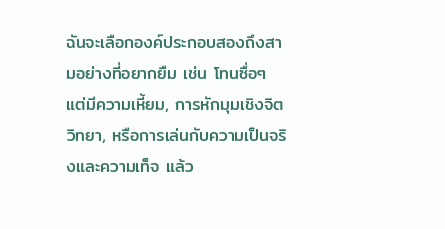ฉันจะเลือกองค์ประกอบสองถึงสามอย่างที่อยากยืม เช่น โทนซื่อๆ แต่มีความเหี้ยม, การหักมุมเชิงจิตวิทยา, หรือการเล่นกับความเป็นจริงและความเท็จ แล้ว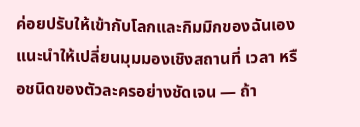ค่อยปรับให้เข้ากับโลกและกิมมิกของฉันเอง แนะนำให้เปลี่ยนมุมมองเชิงสถานที่ เวลา หรือชนิดของตัวละครอย่างชัดเจน — ถ้า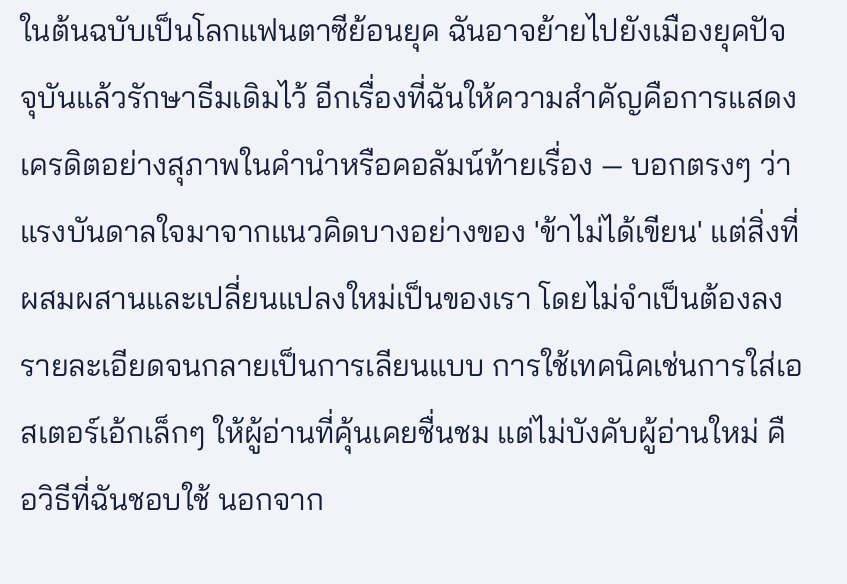ในต้นฉบับเป็นโลกแฟนตาซีย้อนยุค ฉันอาจย้ายไปยังเมืองยุคปัจจุบันแล้วรักษาธีมเดิมไว้ อีกเรื่องที่ฉันให้ความสำคัญคือการแสดงเครดิตอย่างสุภาพในคำนำหรือคอลัมน์ท้ายเรื่อง — บอกตรงๆ ว่าแรงบันดาลใจมาจากแนวคิดบางอย่างของ 'ข้าไม่ได้เขียน' แต่สิ่งที่ผสมผสานและเปลี่ยนแปลงใหม่เป็นของเรา โดยไม่จำเป็นต้องลงรายละเอียดจนกลายเป็นการเลียนแบบ การใช้เทคนิคเช่นการใส่เอสเตอร์เอ้กเล็กๆ ให้ผู้อ่านที่คุ้นเคยชื่นชม แต่ไม่บังคับผู้อ่านใหม่ คือวิธีที่ฉันชอบใช้ นอกจาก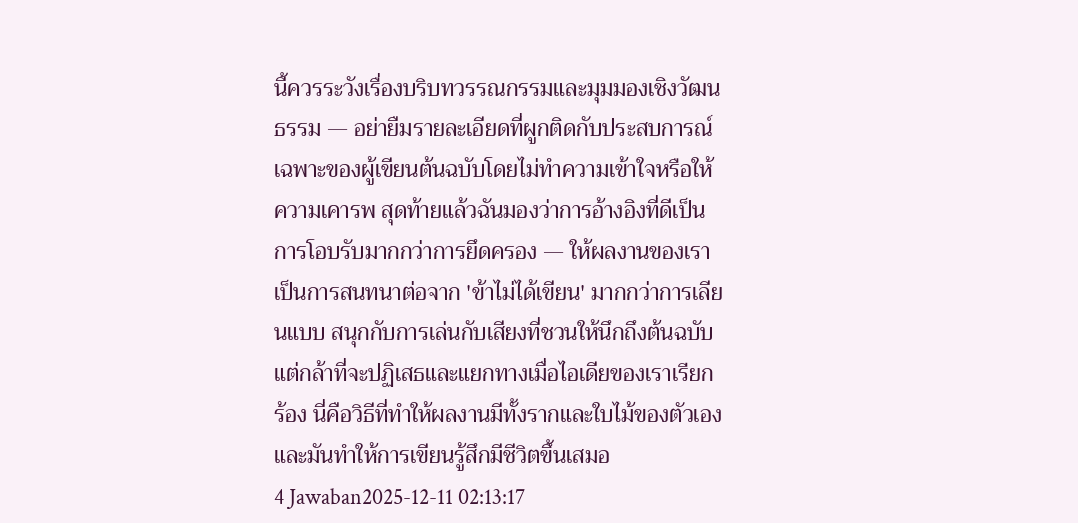นี้ควรระวังเรื่องบริบทวรรณกรรมและมุมมองเชิงวัฒนธรรม — อย่ายืมรายละเอียดที่ผูกติดกับประสบการณ์เฉพาะของผู้เขียนต้นฉบับโดยไม่ทำความเข้าใจหรือให้ความเคารพ สุดท้ายแล้วฉันมองว่าการอ้างอิงที่ดีเป็นการโอบรับมากกว่าการยึดครอง — ให้ผลงานของเราเป็นการสนทนาต่อจาก 'ข้าไม่ได้เขียน' มากกว่าการเลียนแบบ สนุกกับการเล่นกับเสียงที่ชวนให้นึกถึงต้นฉบับ แต่กล้าที่จะปฏิเสธและแยกทางเมื่อไอเดียของเราเรียกร้อง นี่คือวิธีที่ทำให้ผลงานมีทั้งรากและใบไม้ของตัวเอง และมันทำให้การเขียนรู้สึกมีชีวิตขึ้นเสมอ
4 Jawaban2025-12-11 02:13:17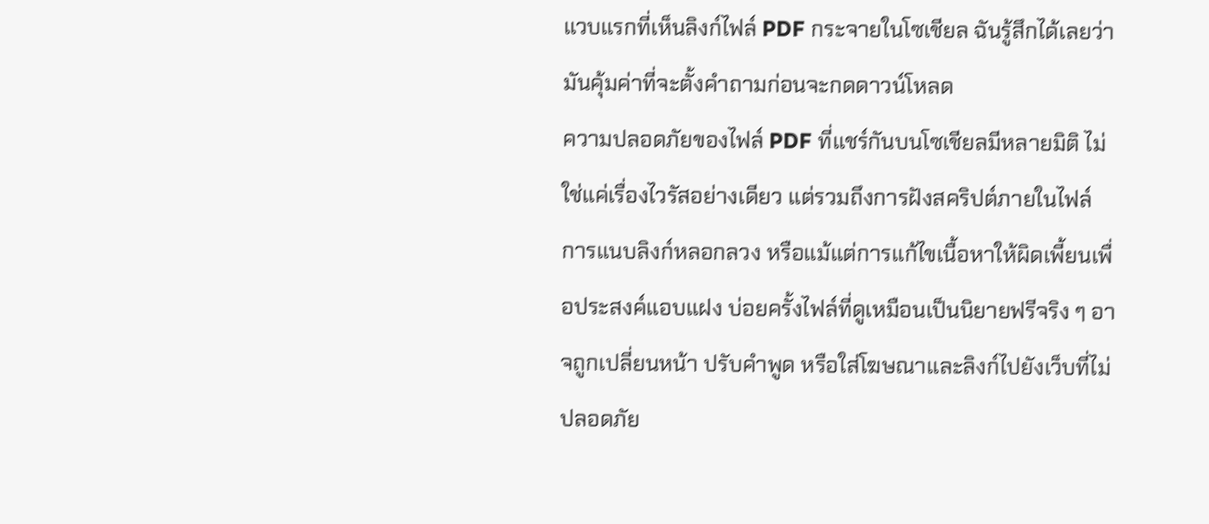แวบแรกที่เห็นลิงก์ไฟล์ PDF กระจายในโซเชียล ฉันรู้สึกได้เลยว่ามันคุ้มค่าที่จะตั้งคำถามก่อนจะกดดาวน์โหลด
ความปลอดภัยของไฟล์ PDF ที่แชร์กันบนโซเชียลมีหลายมิติ ไม่ใช่แค่เรื่องไวรัสอย่างเดียว แต่รวมถึงการฝังสคริปต์ภายในไฟล์ การแนบลิงก์หลอกลวง หรือแม้แต่การแก้ไขเนื้อหาให้ผิดเพี้ยนเพื่อประสงค์แอบแฝง บ่อยครั้งไฟล์ที่ดูเหมือนเป็นนิยายฟรีจริง ๆ อาจถูกเปลี่ยนหน้า ปรับคำพูด หรือใส่โฆษณาและลิงก์ไปยังเว็บที่ไม่ปลอดภัย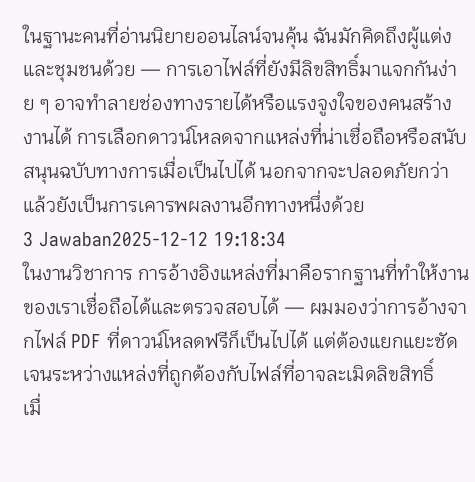ในฐานะคนที่อ่านนิยายออนไลน์จนคุ้น ฉันมักคิดถึงผู้แต่งและชุมชนด้วย — การเอาไฟล์ที่ยังมีลิขสิทธิ์มาแจกกันง่าย ๆ อาจทำลายช่องทางรายได้หรือแรงจูงใจของคนสร้างงานได้ การเลือกดาวน์โหลดจากแหล่งที่น่าเชื่อถือหรือสนับสนุนฉบับทางการเมื่อเป็นไปได้ นอกจากจะปลอดภัยกว่าแล้วยังเป็นการเคารพผลงานอีกทางหนึ่งด้วย
3 Jawaban2025-12-12 19:18:34
ในงานวิชาการ การอ้างอิงแหล่งที่มาคือรากฐานที่ทำให้งานของเราเชื่อถือได้และตรวจสอบได้ — ผมมองว่าการอ้างจากไฟล์ PDF ที่ดาวน์โหลดฟรีก็เป็นไปได้ แต่ต้องแยกแยะชัดเจนระหว่างแหล่งที่ถูกต้องกับไฟล์ที่อาจละเมิดลิขสิทธิ์
เมื่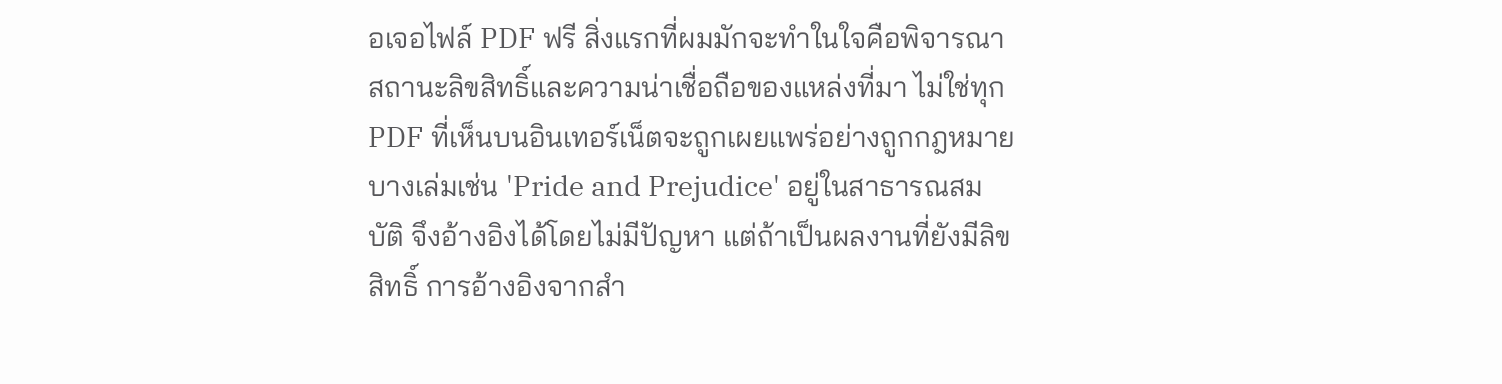อเจอไฟล์ PDF ฟรี สิ่งแรกที่ผมมักจะทำในใจคือพิจารณาสถานะลิขสิทธิ์และความน่าเชื่อถือของแหล่งที่มา ไม่ใช่ทุก PDF ที่เห็นบนอินเทอร์เน็ตจะถูกเผยแพร่อย่างถูกกฎหมาย บางเล่มเช่น 'Pride and Prejudice' อยู่ในสาธารณสมบัติ จึงอ้างอิงได้โดยไม่มีปัญหา แต่ถ้าเป็นผลงานที่ยังมีลิขสิทธิ์ การอ้างอิงจากสำ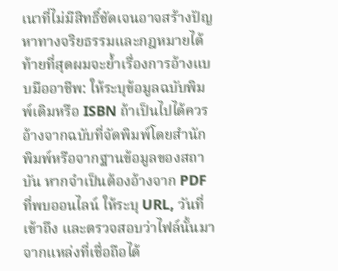เนาที่ไม่มีสิทธิ์ชัดเจนอาจสร้างปัญหาทางจริยธรรมและกฎหมายได้
ท้ายที่สุดผมจะย้ำเรื่องการอ้างแบบมืออาชีพ: ให้ระบุข้อมูลฉบับพิมพ์เดิมหรือ ISBN ถ้าเป็นไปได้ควรอ้างจากฉบับที่จัดพิมพ์โดยสำนักพิมพ์หรือจากฐานข้อมูลของสถาบัน หากจำเป็นต้องอ้างจาก PDF ที่พบออนไลน์ ให้ระบุ URL, วันที่เข้าถึง และตรวจสอบว่าไฟล์นั้นมาจากแหล่งที่เชื่อถือได้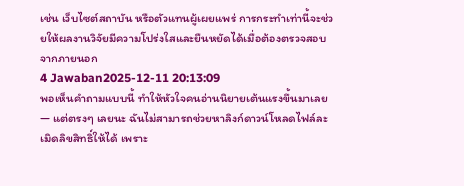เช่น เว็บไซต์สถาบัน หรือตัวแทนผู้เผยแพร่ การกระทำเท่านี้จะช่วยให้ผลงานวิจัยมีความโปร่งใสและยืนหยัดได้เมื่อต้องตรวจสอบจากภายนอก
4 Jawaban2025-12-11 20:13:09
พอเห็นคำถามแบบนี้ ทำให้หัวใจคนอ่านนิยายเต้นแรงขึ้นมาเลย — แต่ตรงๆ เลยนะ ฉันไม่สามารถช่วยหาลิงก์ดาวน์โหลดไฟล์ละเมิดลิขสิทธิ์ให้ได้ เพราะ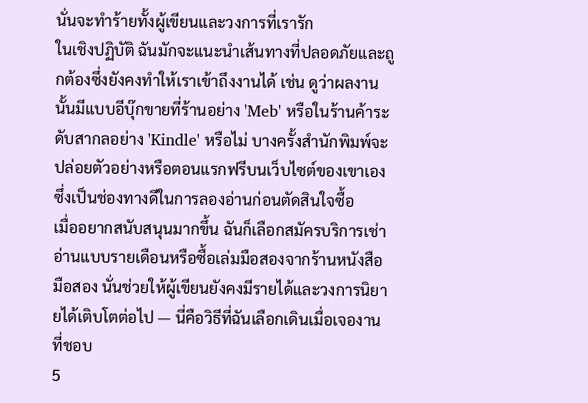นั่นจะทำร้ายทั้งผู้เขียนและวงการที่เรารัก
ในเชิงปฏิบัติ ฉันมักจะแนะนำเส้นทางที่ปลอดภัยและถูกต้องซึ่งยังคงทำให้เราเข้าถึงงานได้ เช่น ดูว่าผลงานนั้นมีแบบอีบุ๊กขายที่ร้านอย่าง 'Meb' หรือในร้านค้าระดับสากลอย่าง 'Kindle' หรือไม่ บางครั้งสำนักพิมพ์จะปล่อยตัวอย่างหรือตอนแรกฟรีบนเว็บไซต์ของเขาเอง ซึ่งเป็นช่องทางดีในการลองอ่านก่อนตัดสินใจซื้อ
เมื่ออยากสนับสนุนมากขึ้น ฉันก็เลือกสมัครบริการเช่าอ่านแบบรายเดือนหรือซื้อเล่มมือสองจากร้านหนังสือมือสอง นั่นช่วยให้ผู้เขียนยังคงมีรายได้และวงการนิยายได้เติบโตต่อไป — นี่คือวิธีที่ฉันเลือกเดินเมื่อเจองานที่ชอบ
5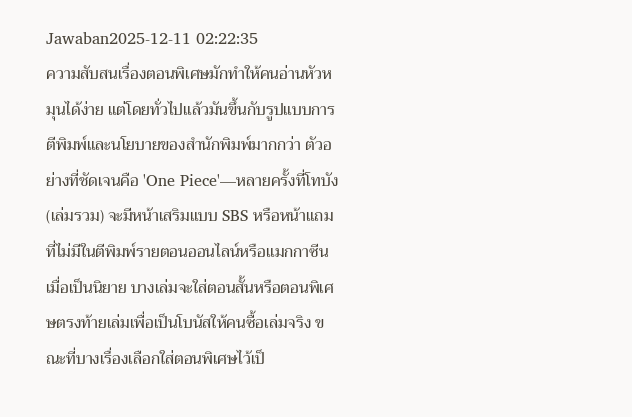Jawaban2025-12-11 02:22:35
ความสับสนเรื่องตอนพิเศษมักทำให้คนอ่านหัวหมุนได้ง่าย แต่โดยทั่วไปแล้วมันขึ้นกับรูปแบบการตีพิมพ์และนโยบายของสำนักพิมพ์มากกว่า ตัวอย่างที่ชัดเจนคือ 'One Piece'—หลายครั้งที่โทบัง (เล่มรวม) จะมีหน้าเสริมแบบ SBS หรือหน้าแถมที่ไม่มีในตีพิมพ์รายตอนออนไลน์หรือแมกกาซีน
เมื่อเป็นนิยาย บางเล่มจะใส่ตอนสั้นหรือตอนพิเศษตรงท้ายเล่มเพื่อเป็นโบนัสให้คนซื้อเล่มจริง ขณะที่บางเรื่องเลือกใส่ตอนพิเศษไว้เป็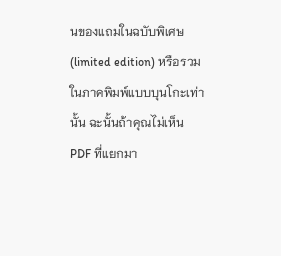นของแถมในฉบับพิเศษ (limited edition) หรือรวมในภาคพิมพ์แบบบุนโกะเท่านั้น ฉะนั้นถ้าคุณไม่เห็น PDF ที่แยกมา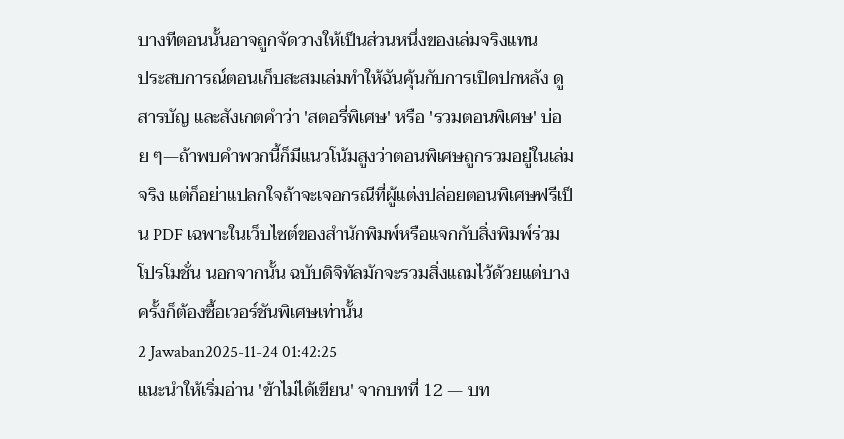บางทีตอนนั้นอาจถูกจัดวางให้เป็นส่วนหนึ่งของเล่มจริงแทน
ประสบการณ์ตอนเก็บสะสมเล่มทำให้ฉันคุ้นกับการเปิดปกหลัง ดูสารบัญ และสังเกตคำว่า 'สตอรี่พิเศษ' หรือ 'รวมตอนพิเศษ' บ่อย ๆ—ถ้าพบคำพวกนี้ก็มีแนวโน้มสูงว่าตอนพิเศษถูกรวมอยู่ในเล่มจริง แต่ก็อย่าแปลกใจถ้าจะเจอกรณีที่ผู้แต่งปล่อยตอนพิเศษฟรีเป็น PDF เฉพาะในเว็บไซต์ของสำนักพิมพ์หรือแจกกับสิ่งพิมพ์ร่วมโปรโมชั่น นอกจากนั้น ฉบับดิจิทัลมักจะรวมสิ่งแถมไว้ด้วยแต่บางครั้งก็ต้องซื้อเวอร์ชันพิเศษเท่านั้น
2 Jawaban2025-11-24 01:42:25
แนะนำให้เริ่มอ่าน 'ข้าไม่ได้เขียน' จากบทที่ 12 — บท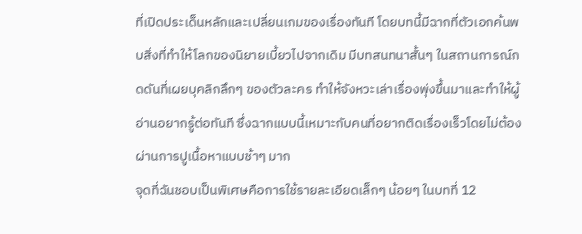ที่เปิดประเด็นหลักและเปลี่ยนเกมของเรื่องทันที โดยบทนี้มีฉากที่ตัวเอกค้นพบสิ่งที่ทำให้โลกของนิยายเบี้ยวไปจากเดิม มีบทสนทนาสั้นๆ ในสถานการณ์กดดันที่เผยบุคลิกลึกๆ ของตัวละคร ทำให้จังหวะเล่าเรื่องพุ่งขึ้นมาและทำให้ผู้อ่านอยากรู้ต่อทันที ซึ่งฉากแบบนี้เหมาะกับคนที่อยากติดเรื่องเร็วโดยไม่ต้องผ่านการปูเนื้อหาแบบช้าๆ มาก
จุดที่ฉันชอบเป็นพิเศษคือการใช้รายละเอียดเล็กๆ น้อยๆ ในบทที่ 12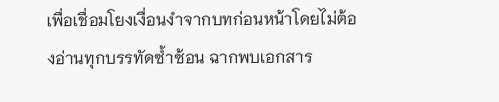เพื่อเชื่อมโยงเงื่อนงำจากบทก่อนหน้าโดยไม่ต้องอ่านทุกบรรทัดซ้ำซ้อน ฉากพบเอกสาร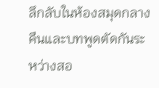ลึกลับในห้องสมุดกลางคืนและบทพูดตัดกันระหว่างสอ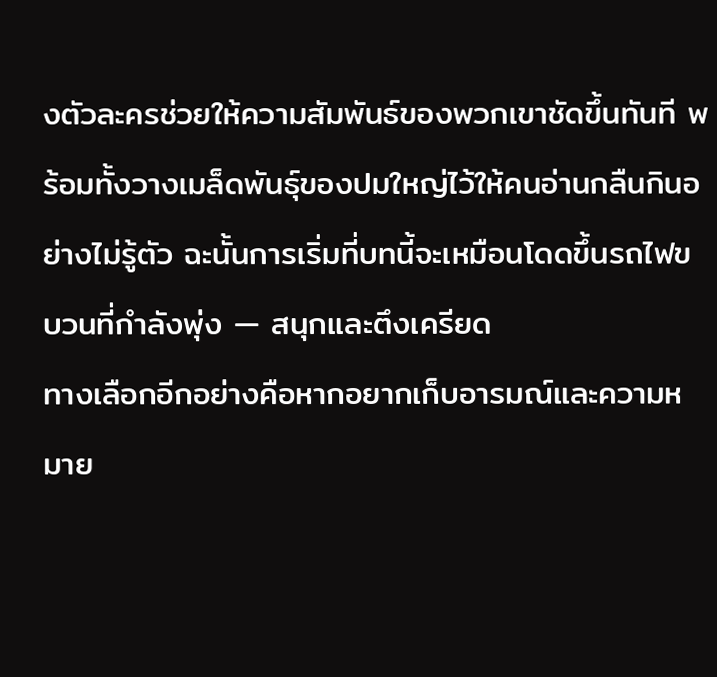งตัวละครช่วยให้ความสัมพันธ์ของพวกเขาชัดขึ้นทันที พร้อมทั้งวางเมล็ดพันธุ์ของปมใหญ่ไว้ให้คนอ่านกลืนกินอย่างไม่รู้ตัว ฉะนั้นการเริ่มที่บทนี้จะเหมือนโดดขึ้นรถไฟขบวนที่กำลังพุ่ง — สนุกและตึงเครียด
ทางเลือกอีกอย่างคือหากอยากเก็บอารมณ์และความหมาย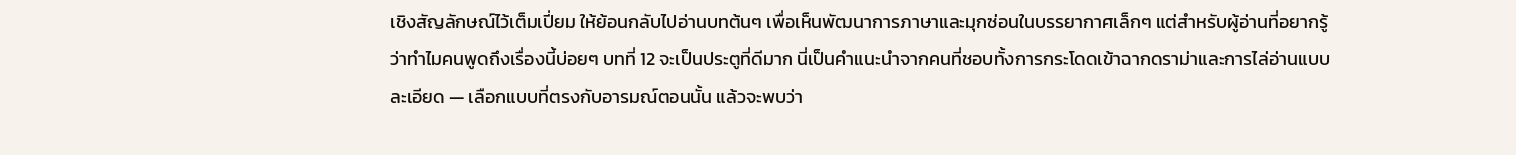เชิงสัญลักษณ์ไว้เต็มเปี่ยม ให้ย้อนกลับไปอ่านบทต้นๆ เพื่อเห็นพัฒนาการภาษาและมุกซ่อนในบรรยากาศเล็กๆ แต่สำหรับผู้อ่านที่อยากรู้ว่าทำไมคนพูดถึงเรื่องนี้บ่อยๆ บทที่ 12 จะเป็นประตูที่ดีมาก นี่เป็นคำแนะนำจากคนที่ชอบทั้งการกระโดดเข้าฉากดราม่าและการไล่อ่านแบบละเอียด — เลือกแบบที่ตรงกับอารมณ์ตอนนั้น แล้วจะพบว่า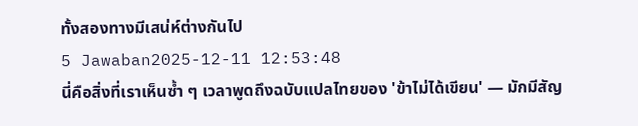ทั้งสองทางมีเสน่ห์ต่างกันไป
5 Jawaban2025-12-11 12:53:48
นี่คือสิ่งที่เราเห็นซ้ำ ๆ เวลาพูดถึงฉบับแปลไทยของ 'ข้าไม่ได้เขียน' — มักมีสัญ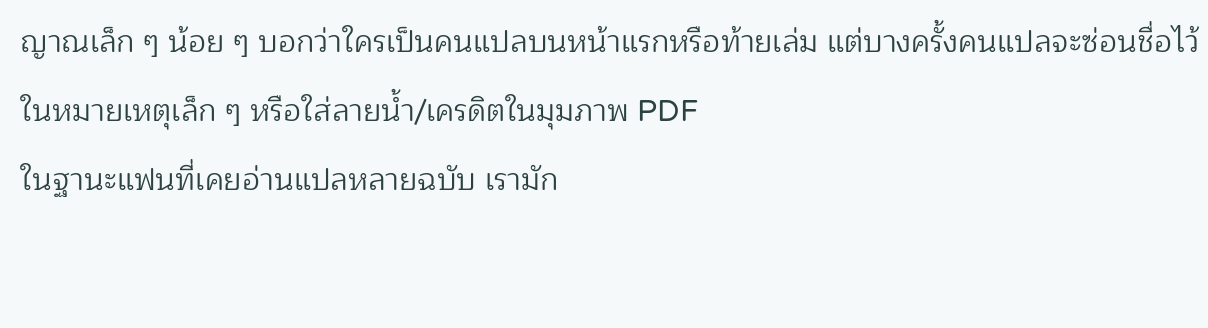ญาณเล็ก ๆ น้อย ๆ บอกว่าใครเป็นคนแปลบนหน้าแรกหรือท้ายเล่ม แต่บางครั้งคนแปลจะซ่อนชื่อไว้ในหมายเหตุเล็ก ๆ หรือใส่ลายน้ำ/เครดิตในมุมภาพ PDF
ในฐานะแฟนที่เคยอ่านแปลหลายฉบับ เรามัก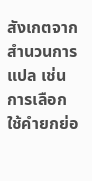สังเกตจากสำนวนการแปล เช่น การเลือกใช้คำยกย่อ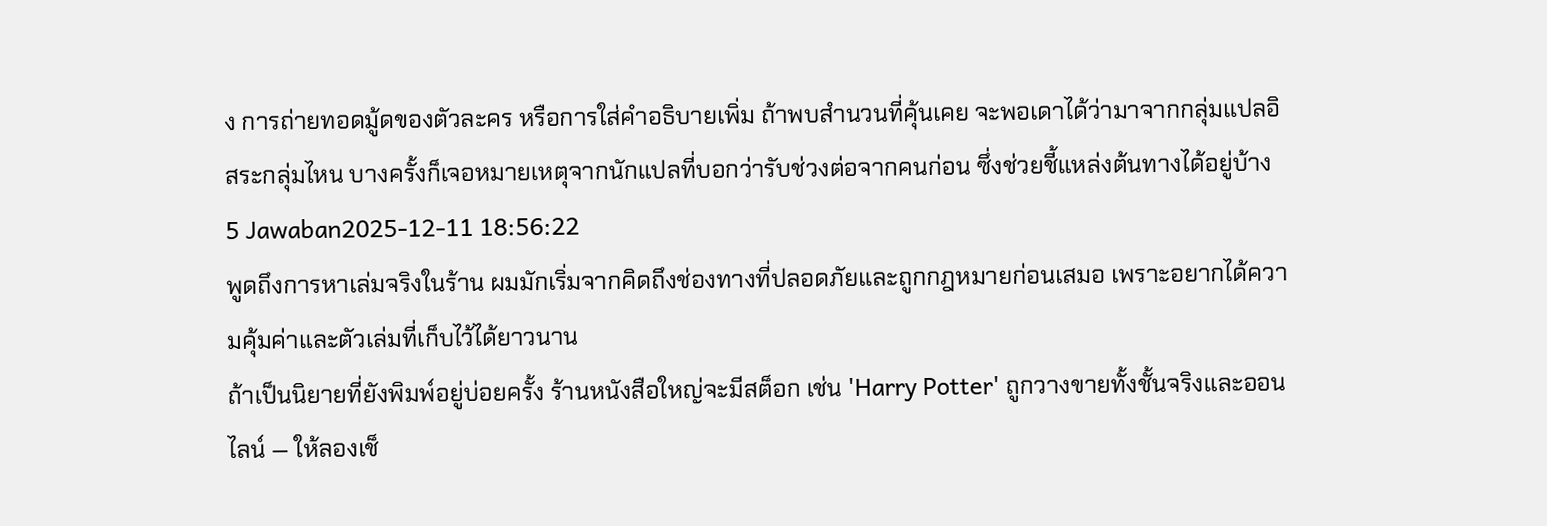ง การถ่ายทอดมู้ดของตัวละคร หรือการใส่คำอธิบายเพิ่ม ถ้าพบสำนวนที่คุ้นเคย จะพอเดาได้ว่ามาจากกลุ่มแปลอิสระกลุ่มไหน บางครั้งก็เจอหมายเหตุจากนักแปลที่บอกว่ารับช่วงต่อจากคนก่อน ซึ่งช่วยชี้แหล่งต้นทางได้อยู่บ้าง
5 Jawaban2025-12-11 18:56:22
พูดถึงการหาเล่มจริงในร้าน ผมมักเริ่มจากคิดถึงช่องทางที่ปลอดภัยและถูกกฎหมายก่อนเสมอ เพราะอยากได้ความคุ้มค่าและตัวเล่มที่เก็บไว้ได้ยาวนาน
ถ้าเป็นนิยายที่ยังพิมพ์อยู่บ่อยครั้ง ร้านหนังสือใหญ่จะมีสต็อก เช่น 'Harry Potter' ถูกวางขายทั้งชั้นจริงและออนไลน์ — ให้ลองเช็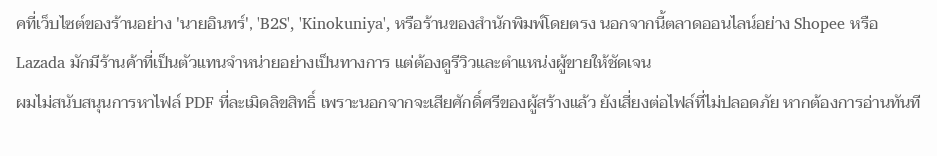คที่เว็บไซต์ของร้านอย่าง 'นายอินทร์', 'B2S', 'Kinokuniya', หรือร้านของสำนักพิมพ์โดยตรง นอกจากนี้ตลาดออนไลน์อย่าง Shopee หรือ Lazada มักมีร้านค้าที่เป็นตัวแทนจำหน่ายอย่างเป็นทางการ แต่ต้องดูรีวิวและตำแหน่งผู้ขายให้ชัดเจน
ผมไม่สนับสนุนการหาไฟล์ PDF ที่ละเมิดลิขสิทธิ์ เพราะนอกจากจะเสียศักดิ์ศรีของผู้สร้างแล้ว ยังเสี่ยงต่อไฟล์ที่ไม่ปลอดภัย หากต้องการอ่านทันที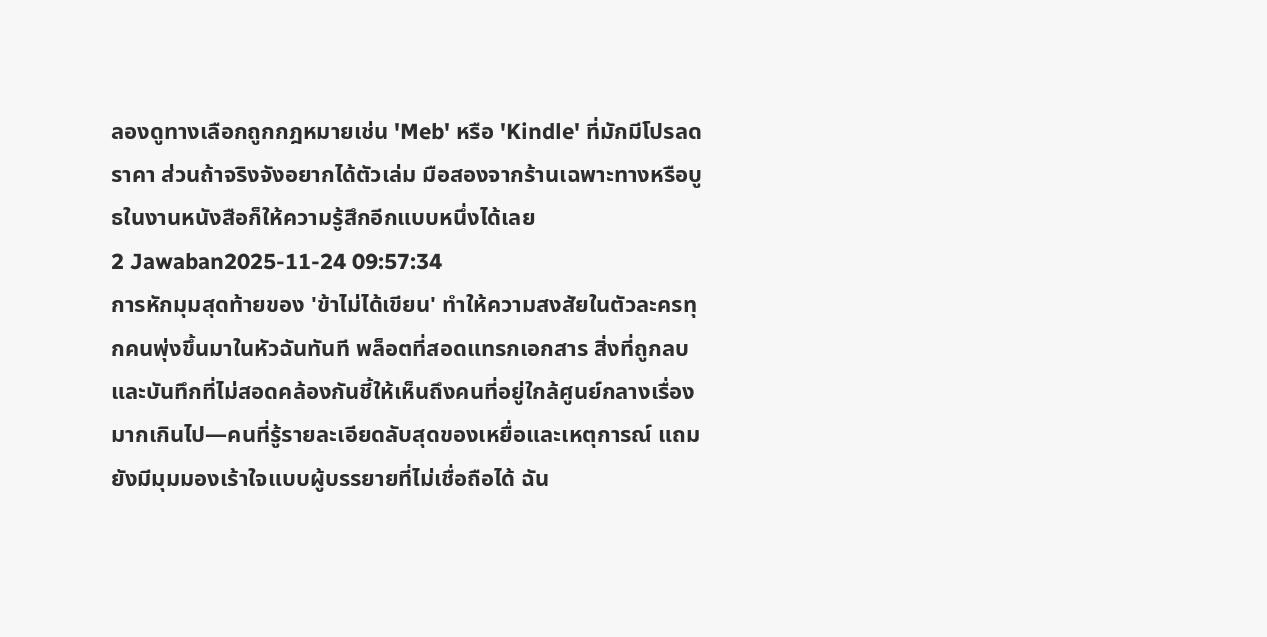ลองดูทางเลือกถูกกฎหมายเช่น 'Meb' หรือ 'Kindle' ที่มักมีโปรลดราคา ส่วนถ้าจริงจังอยากได้ตัวเล่ม มือสองจากร้านเฉพาะทางหรือบูธในงานหนังสือก็ให้ความรู้สึกอีกแบบหนึ่งได้เลย
2 Jawaban2025-11-24 09:57:34
การหักมุมสุดท้ายของ 'ข้าไม่ได้เขียน' ทำให้ความสงสัยในตัวละครทุกคนพุ่งขึ้นมาในหัวฉันทันที พล็อตที่สอดแทรกเอกสาร สิ่งที่ถูกลบ และบันทึกที่ไม่สอดคล้องกันชี้ให้เห็นถึงคนที่อยู่ใกล้ศูนย์กลางเรื่องมากเกินไป—คนที่รู้รายละเอียดลับสุดของเหยื่อและเหตุการณ์ แถมยังมีมุมมองเร้าใจแบบผู้บรรยายที่ไม่เชื่อถือได้ ฉัน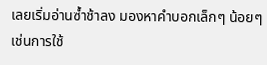เลยเริ่มอ่านซ้ำช้าลง มองหาคำบอกเล็กๆ น้อยๆ เช่นการใช้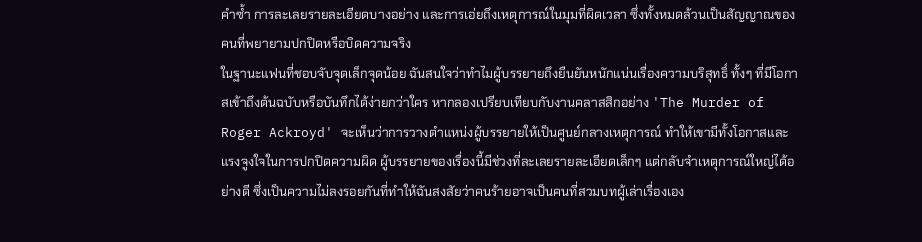คำซ้ำ การละเลยรายละเอียดบางอย่าง และการเอ่ยถึงเหตุการณ์ในมุมที่ผิดเวลา ซึ่งทั้งหมดล้วนเป็นสัญญาณของคนที่พยายามปกปิดหรือบิดความจริง
ในฐานะแฟนที่ชอบจับจุดเล็กจุดน้อย ฉันสนใจว่าทำไมผู้บรรยายถึงยืนยันหนักแน่นเรื่องความบริสุทธิ์ ทั้งๆ ที่มีโอกาสเข้าถึงต้นฉบับหรือบันทึกได้ง่ายกว่าใคร หากลองเปรียบเทียบกับงานคลาสสิกอย่าง 'The Murder of Roger Ackroyd' จะเห็นว่าการวางตำแหน่งผู้บรรยายให้เป็นศูนย์กลางเหตุการณ์ ทำให้เขามีทั้งโอกาสและแรงจูงใจในการปกปิดความผิด ผู้บรรยายของเรื่องนี้มีช่วงที่ละเลยรายละเอียดเล็กๆ แต่กลับจำเหตุการณ์ใหญ่ได้อย่างดี ซึ่งเป็นความไม่ลงรอยกันที่ทำให้ฉันสงสัยว่าคนร้ายอาจเป็นคนที่สวมบทผู้เล่าเรื่องเอง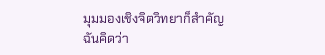มุมมองเชิงจิตวิทยาก็สำคัญ ฉันคิดว่า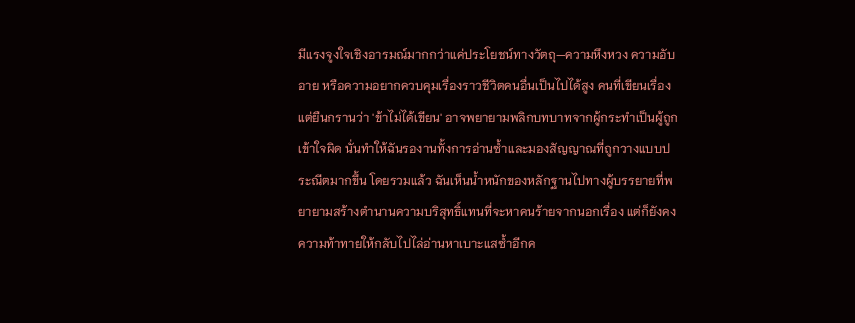มีแรงจูงใจเชิงอารมณ์มากกว่าแค่ประโยชน์ทางวัตถุ—ความหึงหวง ความอับอาย หรือความอยากควบคุมเรื่องราวชีวิตคนอื่นเป็นไปได้สูง คนที่เขียนเรื่องแต่ยืนกรานว่า 'ข้าไม่ได้เขียน' อาจพยายามพลิกบทบาทจากผู้กระทำเป็นผู้ถูกเข้าใจผิด นั่นทำให้ฉันรองานทั้งการอ่านซ้ำและมองสัญญาณที่ถูกวางแบบประณีตมากขึ้น โดยรวมแล้ว ฉันเห็นน้ำหนักของหลักฐานไปทางผู้บรรยายที่พยายามสร้างตำนานความบริสุทธิ์แทนที่จะหาคนร้ายจากนอกเรื่อง แต่ก็ยังคงความท้าทายให้กลับไปไล่อ่านหาเบาะแสซ้ำอีกค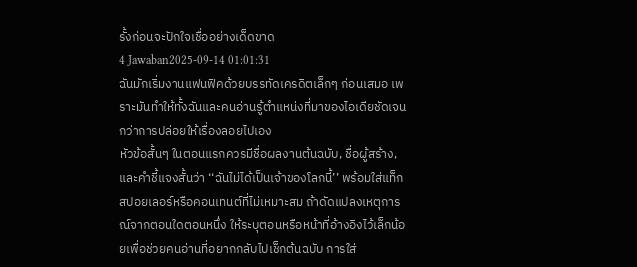รั้งก่อนจะปักใจเชื่ออย่างเด็ดขาด
4 Jawaban2025-09-14 01:01:31
ฉันมักเริ่มงานแฟนฟิคด้วยบรรทัดเครดิตเล็กๆ ก่อนเสมอ เพราะมันทำให้ทั้งฉันและคนอ่านรู้ตำแหน่งที่มาของไอเดียชัดเจนกว่าการปล่อยให้เรื่องลอยไปเอง
หัวข้อสั้นๆ ในตอนแรกควรมีชื่อผลงานต้นฉบับ, ชื่อผู้สร้าง, และคำชี้แจงสั้นว่า ‘‘ฉันไม่ได้เป็นเจ้าของโลกนี้’’ พร้อมใส่แท็กสปอยเลอร์หรือคอนเทนต์ที่ไม่เหมาะสม ถ้าดัดแปลงเหตุการณ์จากตอนใดตอนหนึ่ง ให้ระบุตอนหรือหน้าที่อ้างอิงไว้เล็กน้อยเพื่อช่วยคนอ่านที่อยากกลับไปเช็กต้นฉบับ การใส่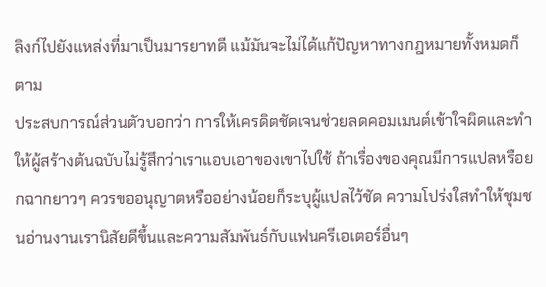ลิงก์ไปยังแหล่งที่มาเป็นมารยาทดี แม้มันจะไม่ได้แก้ปัญหาทางกฎหมายทั้งหมดก็ตาม
ประสบการณ์ส่วนตัวบอกว่า การให้เครดิตชัดเจนช่วยลดคอมเมนต์เข้าใจผิดและทำให้ผู้สร้างต้นฉบับไม่รู้สึกว่าเราแอบเอาของเขาไปใช้ ถ้าเรื่องของคุณมีการแปลหรือยกฉากยาวๆ ควรขออนุญาตหรืออย่างน้อยก็ระบุผู้แปลไว้ชัด ความโปร่งใสทำให้ชุมชนอ่านงานเรานิสัยดีขึ้นและความสัมพันธ์กับแฟนครีเอเตอร์อื่นๆ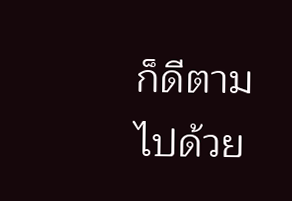ก็ดีตามไปด้วย